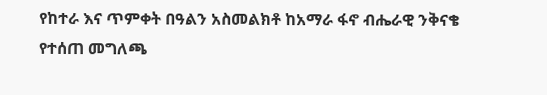የከተራ እና ጥምቀት በዓልን አስመልክቶ ከአማራ ፋኖ ብሔራዊ ንቅናቄ የተሰጠ መግለጫ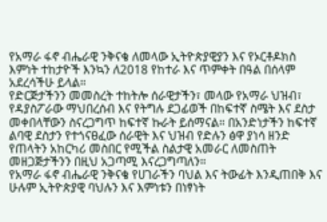የአማራ ፋኖ ብሔራዊ ንቅናቄ ለመላው ኢትዮጵያዊያን እና የኦርቶዶክስ እምነት ተከታዮች እንኳን ለ2018 የከተራ እና ጥምቀት በዓል በሰላም አደረሳችሁ ይላል።
የድርጅታችንን መመስረት ተከትሎ ሰራዊታችን፣ መላው የአማራ ህዝብ፣ የዳያስፖራው ማህበረሰብ እና የትግሉ ደጋፊወች በከፍተኛ ስሜት እና ደስታ መቀበላቸውን ስናረጋግጥ ከፍተኛ ኩራት ይሰማናል። በአንድነታችን ከፍተኛ ልባዊ ደስታን የተጎናፀፈው ሰራዊት እና ህዝብ የድሉን ፅዋ ያነሳ ዘንድ የጠላትን አከርካሪ መስበር የሚችል ስልታዊ አመራር ለመስጠት መዘጋጅታችንን በዚህ አጋጣሚ እናረጋግጣለን።
የአማራ ፋኖ ብሔራዊ ንቅናቄ የሀገራችን ባህል እና ትውፊት እንዲጠበቅ እና ሁሉም ኢትዮጵያዊ ባህሉን እና እምነቱን በነፃነት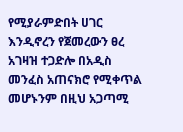የሚያራምድበት ሀገር እንዲኖረን የጀመረውን ፀረ አገዛዝ ተጋድሎ በአዲስ መንፈስ አጠናክሮ የሚቀጥል መሆኑንም በዚህ አጋጣሚ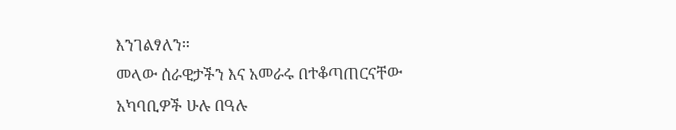እንገልፃለን።
መላው ሰራዊታችን እና አመራሩ በተቆጣጠርናቸው አካባቢዎች ሁሉ በዓሉ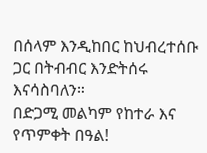በሰላም እንዲከበር ከህብረተሰቡ ጋር በትብብር እንድትሰሩ እናሳስባለን።
በድጋሚ መልካም የከተራ እና የጥምቀት በዓል!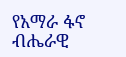የአማራ ፋኖ ብሔራዊ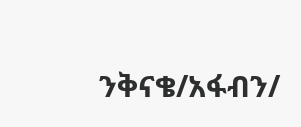ንቅናቄ/አፋብን/